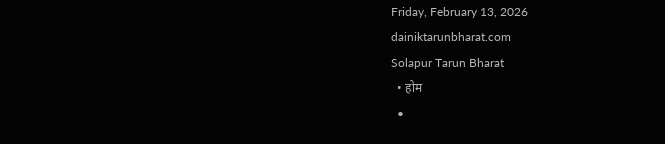Friday, February 13, 2026
dainiktarunbharat.com
Solapur Tarun Bharat
  • होम
  •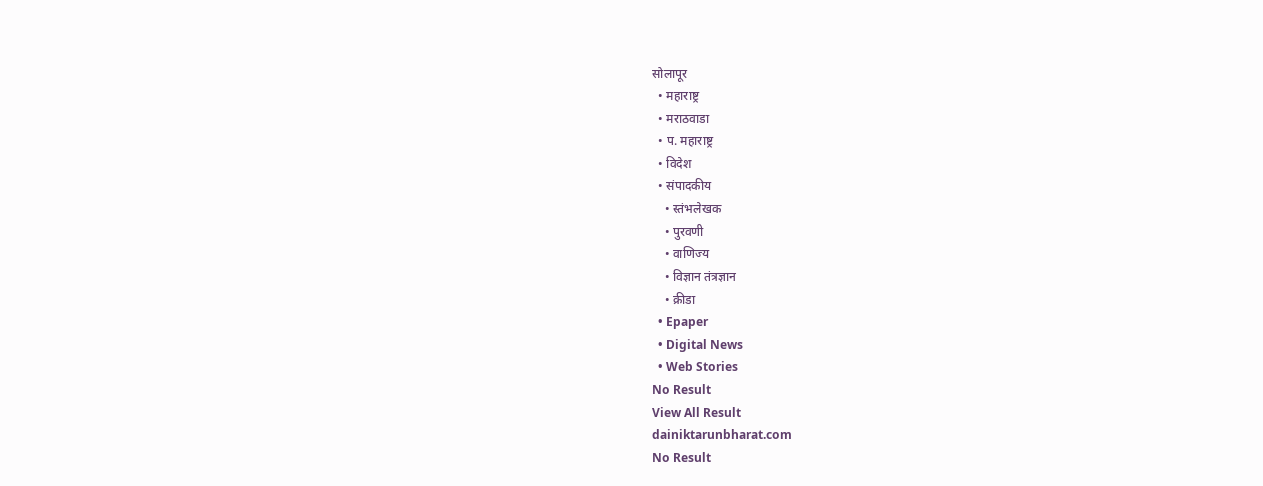सोलापूर
  • महाराष्ट्र
  • मराठवाडा
  • प. महाराष्ट्र
  • विदेश
  • संपादकीय
    • स्तंभलेखक
    • पुरवणी
    • वाणिज्य
    • विज्ञान तंत्रज्ञान
    • क्रीडा
  • Epaper
  • Digital News
  • Web Stories
No Result
View All Result
dainiktarunbharat.com
No Result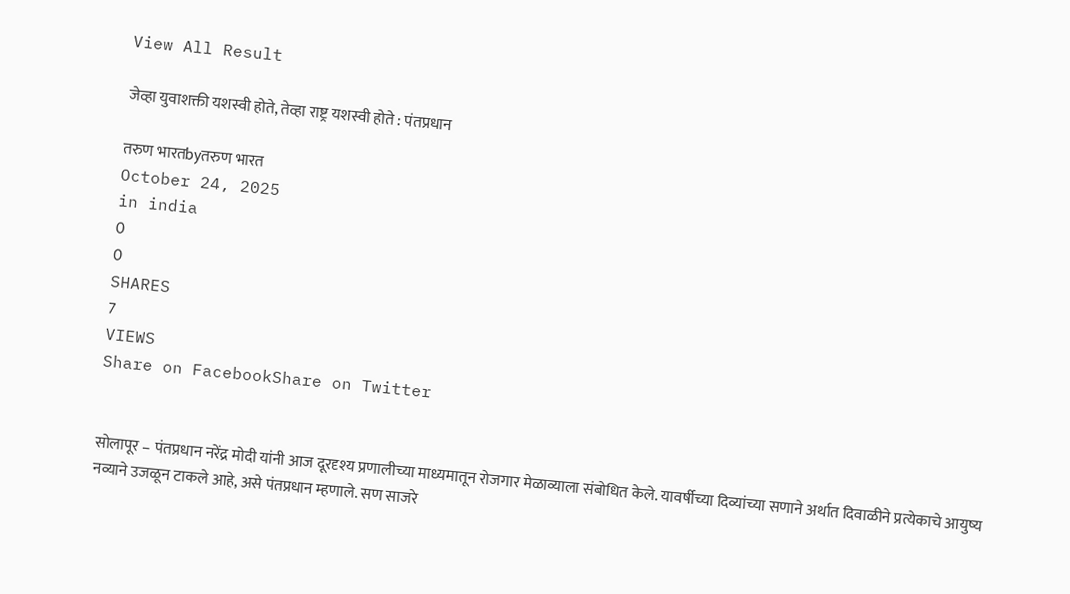View All Result

जेव्हा युवाशक्ती यशस्वी होते, तेव्हा राष्ट्र यशस्वी होते : पंतप्रधान

तरुण भारतbyतरुण भारत
October 24, 2025
in india
0
0
SHARES
7
VIEWS
Share on FacebookShare on Twitter


सोलापूर – पंतप्रधान नरेंद्र मोदी यांनी आज दूरदृश्य प्रणालीच्या माध्यमातून रोजगार मेळाव्याला संबोधित केले. यावर्षीच्या दिव्यांच्या सणाने अर्थात दिवाळीने प्रत्येकाचे आयुष्य नव्याने उजळून टाकले आहे, असे पंतप्रधान म्हणाले. सण साजरे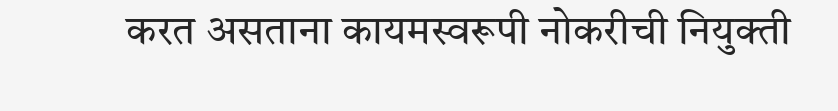करत असताना कायमस्वरूपी नोकरीची नियुक्ती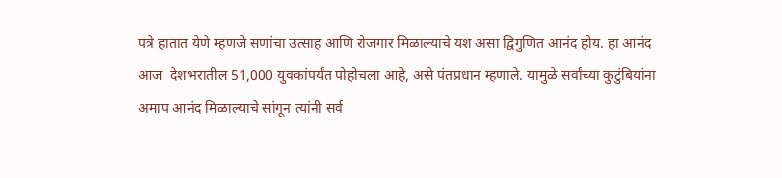पत्रे हातात येणे म्हणजे सणांचा उत्साह आणि रोजगार मिळाल्याचे यश असा द्विगुणित आनंद होय. हा आनंद आज  देशभरातील 51,000 युवकांपर्यंत पोहोचला आहे, असे पंतप्रधान म्हणाले. यामुळे सर्वांच्या कुटुंबियांना अमाप आनंद मिळाल्याचे सांगून त्यांनी सर्व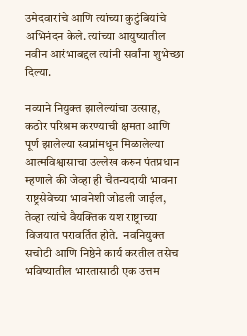उमेदवारांचे आणि त्यांच्या कुटुंबियांचे अभिनंदन केले. त्यांच्या आयुष्यातील नवीन आरंभाबद्दल त्यांनी सर्वांना शुभेच्छा दिल्या.

नव्याने नियुक्त झालेल्यांचा उत्साह,  कठोर परिश्रम करण्याची क्षमता आणि पूर्ण झालेल्या स्वप्नांमधून मिळालेल्या  आत्मविश्वासाचा उल्लेख करुन पंतप्रधान म्हणाले की जेव्हा ही चैतन्यदायी भावना राष्ट्रसेवेच्या भावनेशी जोडली जाईल, तेव्हा त्यांचे वैयक्तिक यश राष्ट्राच्या विजयात परावर्तित होते.  नवनियुक्त सचोटी आणि निष्ठेने कार्य करतील तसेच भविष्यातील भारतासाठी एक उत्तम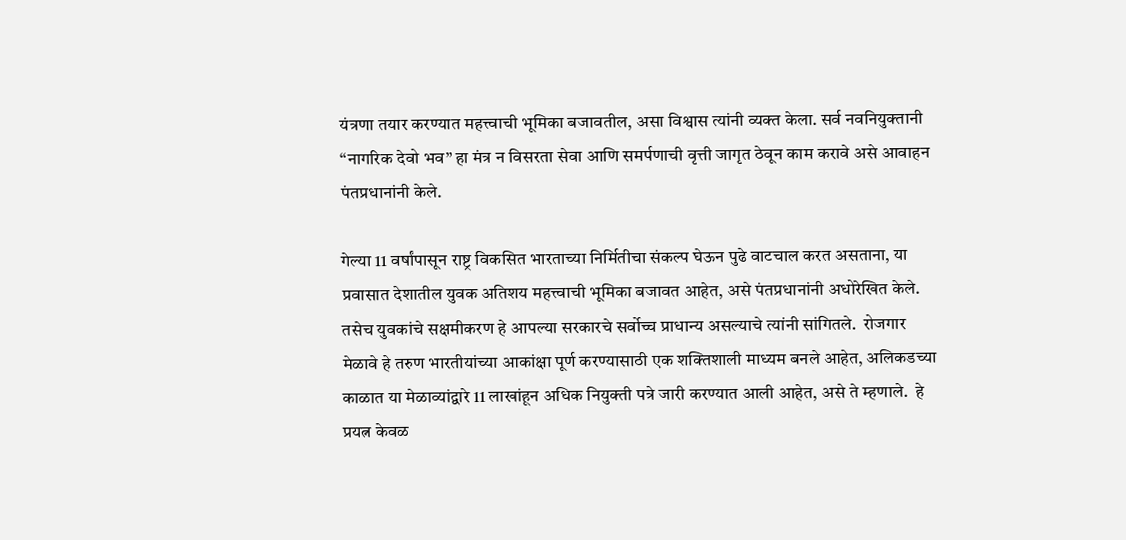यंत्रणा तयार करण्यात महत्त्वाची भूमिका बजावतील, असा विश्वास त्यांनी व्यक्त केला. सर्व नवनियुक्तानी “नागरिक देवो भव” हा मंत्र न विसरता सेवा आणि समर्पणाची वृत्ती जागृत ठेवून काम करावे असे आवाहन पंतप्रधानांनी केले.

गेल्या 11 वर्षांपासून राष्ट्र विकसित भारताच्या निर्मितीचा संकल्प घेऊन पुढे वाटचाल करत असताना, या प्रवासात देशातील युवक अतिशय महत्त्वाची भूमिका बजावत आहेत, असे पंतप्रधानांनी अधोरेखित केले. तसेच युवकांचे सक्षमीकरण हे आपल्या सरकारचे सर्वोच्च प्राधान्य असल्याचे त्यांनी सांगितले.  रोजगार मेळावे हे तरुण भारतीयांच्या आकांक्षा पूर्ण करण्यासाठी एक शक्तिशाली माध्यम बनले आहेत, अलिकडच्या काळात या मेळाव्यांद्वारे 11 लाखांहून अधिक नियुक्ती पत्रे जारी करण्यात आली आहेत, असे ते म्हणाले.  हे प्रयत्न केवळ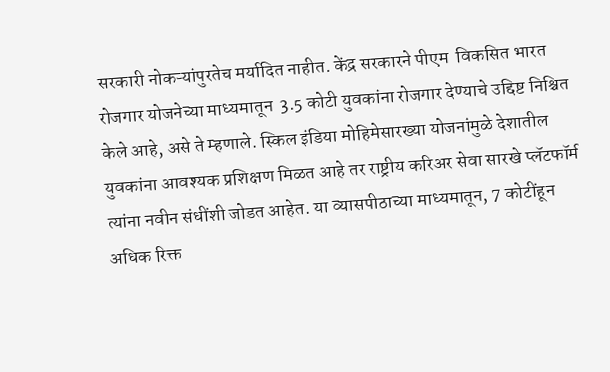सरकारी नोकऱ्यांपुरतेच मर्यादित नाहीत. केंद्र सरकारने पीएम  विकसित भारत रोजगार योजनेच्या माध्यमातून  3.5 कोटी युवकांना रोजगार देण्याचे उद्दिष्ट निश्चित केले आहे, असे ते म्हणाले. स्किल इंडिया मोहिमेसारख्या योजनांमुळे देशातील युवकांना आवश्यक प्रशिक्षण मिळत आहे तर राष्ट्रीय करिअर सेवा सारखे प्लॅटफॉर्म त्यांना नवीन संधींशी जोडत आहेत. या व्यासपीठाच्या माध्यमातून, 7 कोटींहून अधिक रिक्त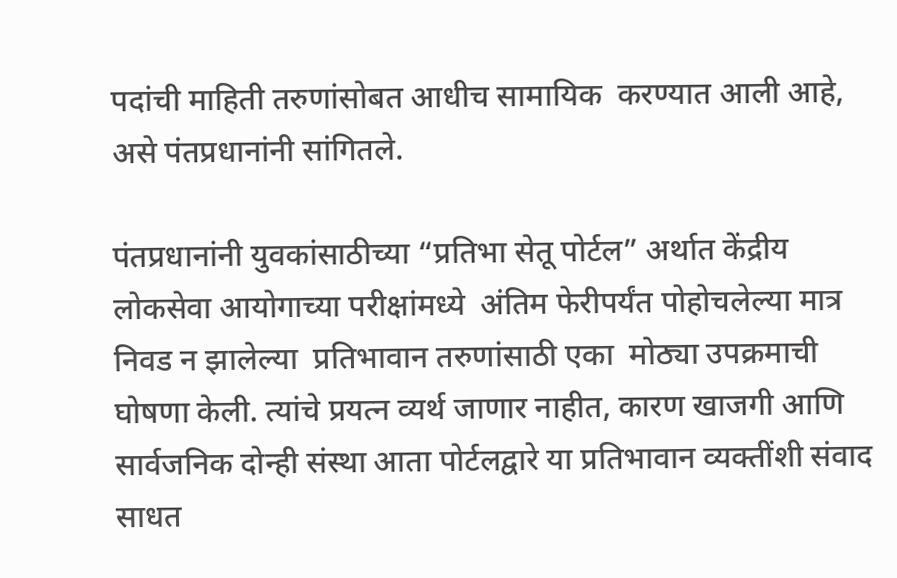पदांची माहिती तरुणांसोबत आधीच सामायिक  करण्यात आली आहे, असे पंतप्रधानांनी सांगितले.

पंतप्रधानांनी युवकांसाठीच्या “प्रतिभा सेतू पोर्टल” अर्थात केंद्रीय लोकसेवा आयोगाच्या परीक्षांमध्ये  अंतिम फेरीपर्यंत पोहोचलेल्या मात्र निवड न झालेल्या  प्रतिभावान तरुणांसाठी एका  मोठ्या उपक्रमाची घोषणा केली. त्यांचे प्रयत्न व्यर्थ जाणार नाहीत, कारण खाजगी आणि सार्वजनिक दोन्ही संस्था आता पोर्टलद्वारे या प्रतिभावान व्यक्तींशी संवाद साधत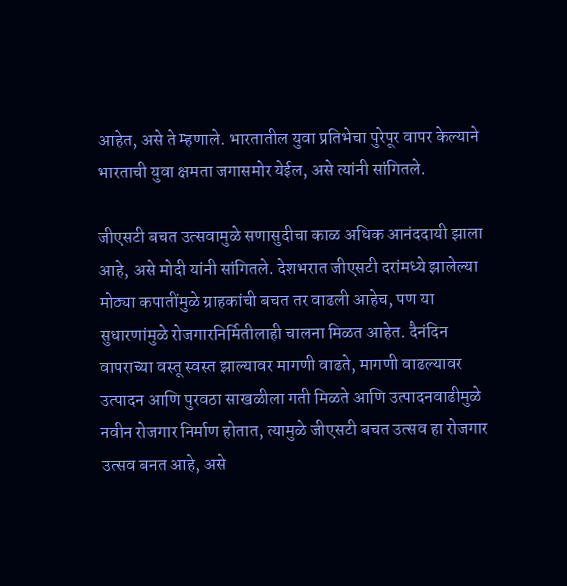आहेत, असे ते म्हणाले. भारतातील युवा प्रतिभेचा पुरेपूर वापर केल्याने भारताची युवा क्षमता जगासमोर येईल, असे त्यांनी सांगितले.

जीएसटी बचत उत्सवामुळे सणासुदीचा काळ अधिक आनंददायी झाला आहे, असे मोदी यांनी सांगितले. देशभरात जीएसटी दरांमध्ये झालेल्या मोठ्या कपातींमुळे ग्राहकांची बचत तर वाढली आहेच, पण या सुधारणांमुळे रोजगारनिर्मितीलाही चालना मिळत आहेत. दैनंदिन वापराच्या वस्तू स्वस्त झाल्यावर मागणी वाढते, मागणी वाढल्यावर उत्पादन आणि पुरवठा साखळीला गती मिळते आणि उत्पादनवाढीमुळे नवीन रोजगार निर्माण होतात, त्यामुळे जीएसटी बचत उत्सव हा रोजगार उत्सव बनत आहे, असे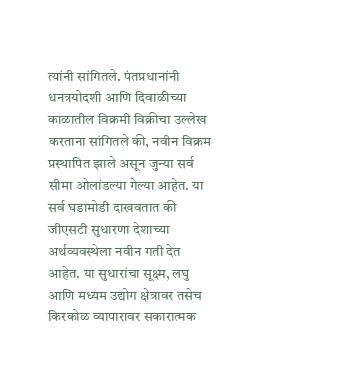त्यांनी सांगितले. पंतप्रधानांनी धनत्रयोदशी आणि दिवाळीच्या काळातील विक्रमी विक्रीचा उल्लेख करताना सांगितले की, नवीन विक्रम प्रस्थापित झाले असून जुन्या सर्व सीमा ओलांडल्या गेल्या आहेत. या सर्व घडामोडी दाखवतात की जीएसटी सुधारणा देशाच्या अर्थव्यवस्थेला नवीन गती देत आहेत. या सुधारांचा सूक्ष्म, लघु आणि मध्यम उद्योग क्षेत्रावर तसेच किरकोळ व्यापारावर सकारात्मक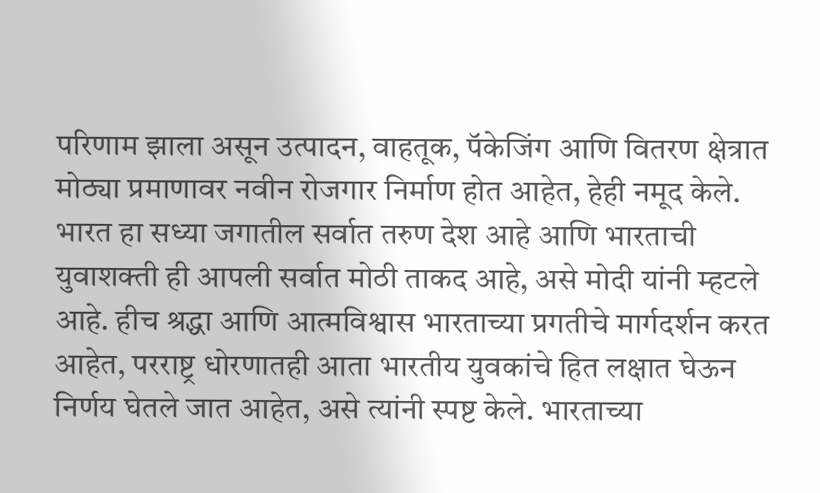परिणाम झाला असून उत्पादन, वाहतूक, पॅकेजिंग आणि वितरण क्षेत्रात मोठ्या प्रमाणावर नवीन रोजगार निर्माण होत आहेत, हेही नमूद केले. भारत हा सध्या जगातील सर्वात तरुण देश आहे आणि भारताची युवाशक्ती ही आपली सर्वात मोठी ताकद आहे, असे मोदी यांनी म्हटले आहे. हीच श्रद्धा आणि आत्मविश्वास भारताच्या प्रगतीचे मार्गदर्शन करत आहेत, परराष्ट्र धोरणातही आता भारतीय युवकांचे हित लक्षात घेऊन निर्णय घेतले जात आहेत, असे त्यांनी स्पष्ट केले. भारताच्या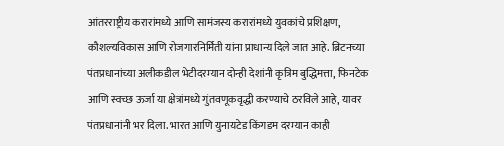आंतरराष्ट्रीय करारांमध्ये आणि सामंजस्य करारांमध्ये युवकांचे प्रशिक्षण, कौशल्यविकास आणि रोजगारनिर्मिती यांना प्राधान्य दिले जात आहे. ब्रिटनच्या पंतप्रधानांच्या अलीकडील भेटीदरम्यान दोन्ही देशांनी कृत्रिम बुद्धिमत्ता, फिनटेक आणि स्वच्छ ऊर्जा या क्षेत्रांमध्ये गुंतवणूकवृद्धी करण्याचे ठरविले आहे, यावर पंतप्रधानांनी भर दिला. भारत आणि युनायटेड किंगडम दरम्यान काही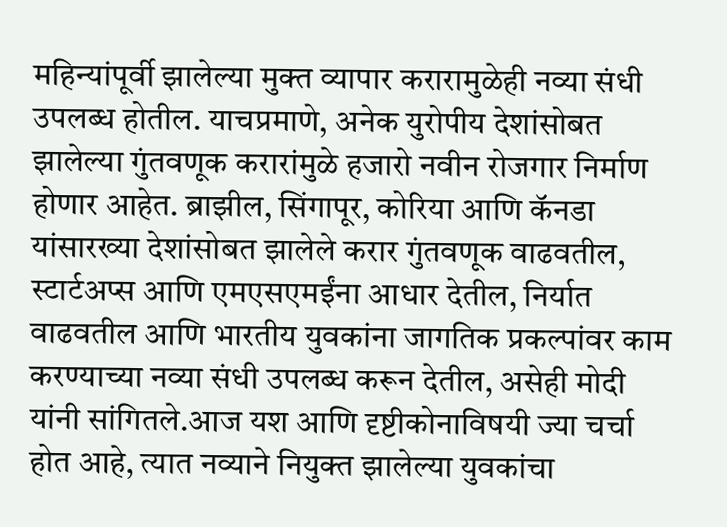महिन्यांपूर्वी झालेल्या मुक्त व्यापार करारामुळेही नव्या संधी उपलब्ध होतील. याचप्रमाणे, अनेक युरोपीय देशांसोबत झालेल्या गुंतवणूक करारांमुळे हजारो नवीन रोजगार निर्माण होणार आहेत. ब्राझील, सिंगापूर, कोरिया आणि कॅनडा यांसारख्या देशांसोबत झालेले करार गुंतवणूक वाढवतील, स्टार्टअप्स आणि एमएसएमईंना आधार देतील, निर्यात वाढवतील आणि भारतीय युवकांना जागतिक प्रकल्पांवर काम करण्याच्या नव्या संधी उपलब्ध करून देतील, असेही मोदी यांनी सांगितले.आज यश आणि दृष्टीकोनाविषयी ज्या चर्चा होत आहे, त्यात नव्याने नियुक्त झालेल्या युवकांचा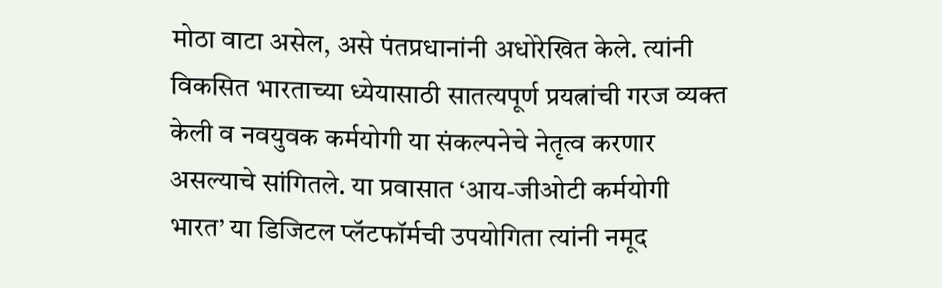मोठा वाटा असेल, असे पंतप्रधानांनी अधोरेखित केले. त्यांनी विकसित भारताच्या ध्येयासाठी सातत्यपूर्ण प्रयत्नांची गरज व्यक्त केली व नवयुवक कर्मयोगी या संकल्पनेचे नेतृत्व करणार असल्याचे सांगितले. या प्रवासात ‘आय-जीओटी कर्मयोगी भारत’ या डिजिटल प्लॅटफॉर्मची उपयोगिता त्यांनी नमूद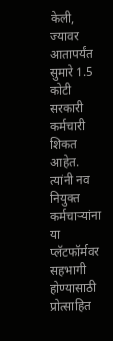केली, ज्यावर आतापर्यंत सुमारे 1.5 कोटी सरकारी कर्मचारी शिकत आहेत. त्यांनी नव नियुक्त कर्मचाऱ्यांना या प्लॅटफॉर्मवर सहभागी होण्यासाठी प्रोत्साहित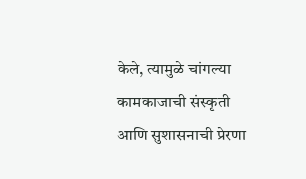केले, त्यामुळे चांगल्या कामकाजाची संस्कृती आणि सुशासनाची प्रेरणा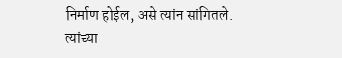निर्माण होईल, असे त्यांन सांगितले. त्यांच्या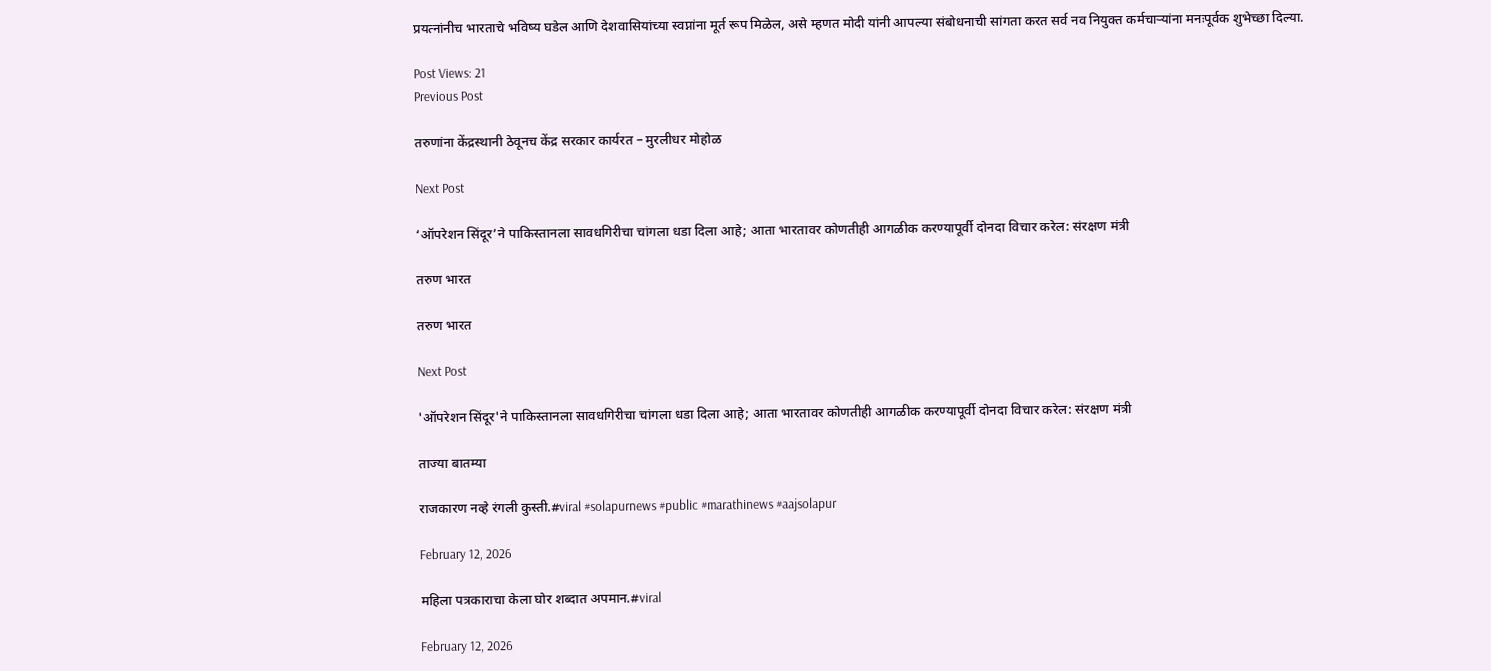प्रयत्नांनीच भारताचे भविष्य घडेल आणि देशवासियांच्या स्वप्नांना मूर्त रूप मिळेल, असे म्हणत मोदी यांनी आपल्या संबोधनाची सांगता करत सर्व नव नियुक्त कर्मचाऱ्यांना मनःपूर्वक शुभेच्छा दिल्या.

Post Views: 21
Previous Post

तरुणांना केंद्रस्थानी ठेवूनच केंद्र सरकार कार्यरत – मुरलीधर मोहोळ

Next Post

‘ऑपरेशन सिंदूर’ने पाकिस्तानला सावधगिरीचा चांगला धडा दिला आहे; आता भारतावर कोणतीही आगळीक करण्यापूर्वी दोनदा विचार करेल: संरक्षण मंत्री

तरुण भारत

तरुण भारत

Next Post

'ऑपरेशन सिंदूर'ने पाकिस्तानला सावधगिरीचा चांगला धडा दिला आहे; आता भारतावर कोणतीही आगळीक करण्यापूर्वी दोनदा विचार करेल: संरक्षण मंत्री

ताज्या बातम्या

राजकारण नव्हे रंगली कुस्ती.#viral #solapurnews #public #marathinews #aajsolapur

February 12, 2026

महिला पत्रकाराचा केला घोर शब्दात अपमान.#viral

February 12, 2026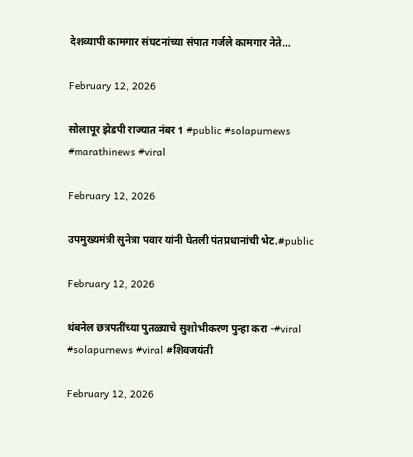देशव्यापी कामगार संघटनांच्या संपात गर्जले कामगार नेते…

February 12, 2026

सोलापूर झेडपी राज्यात नंबर 1 #public #solapurnews #marathinews #viral

February 12, 2026

उपमुख्यमंत्री सुनेत्रा पवार यांनी घेतली पंतप्रधानांची भेट.#public

February 12, 2026

थंबनेल छत्रपतींच्या पुतळ्याचे सुशोभीकरण पुन्हा करा -#viral #solapurnews #viral #शिवजयंती

February 12, 2026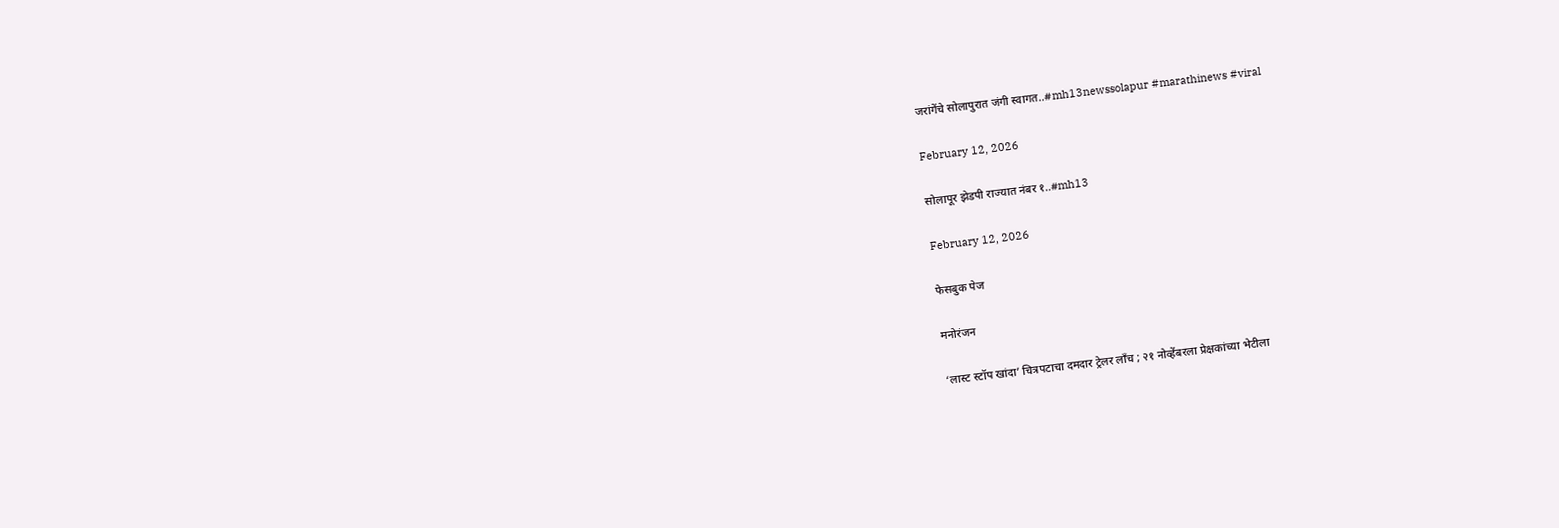जरांगेंचे सोलापुरात जंगी स्वागत..#mh13newssolapur #marathinews #viral

February 12, 2026

सोलापूर झेडपी राज्यात नंबर १..#mh13

February 12, 2026

फेसबुक पेज

मनोरंजन

‘लास्ट स्टॉप खांदा’ चित्रपटाचा दमदार ट्रेलर लाँच ; २१ नोव्हेंबरला प्रेक्षकांच्या भेटीला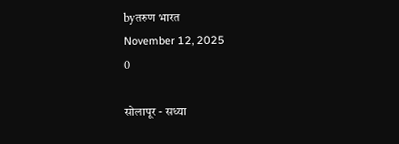byतरुण भारत
November 12, 2025
0

सोलापूर - सध्या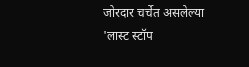जोरदार चर्चेत असलेल्या 'लास्ट स्टॉप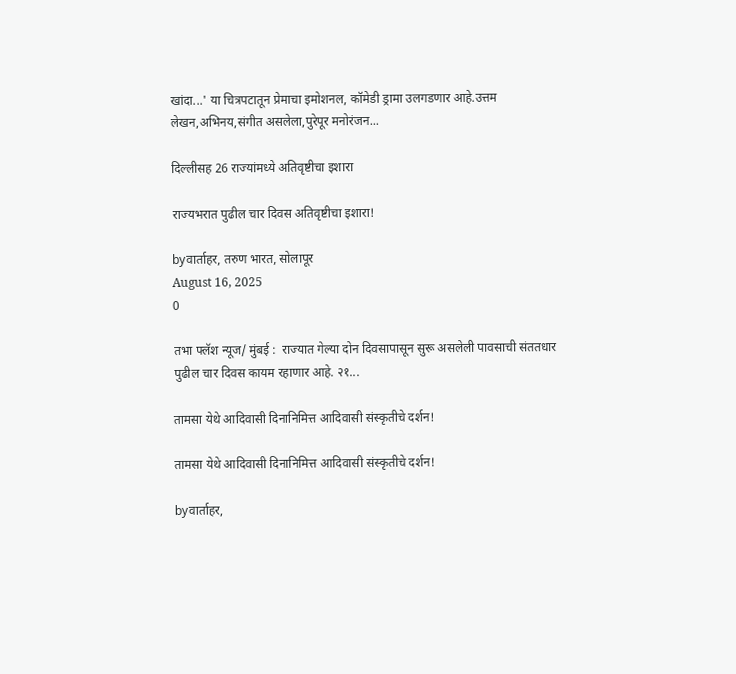खांदा...' या चित्रपटातून प्रेमाचा इमोशनल, कॉमेडी ड्रामा उलगडणार आहे.उत्तम लेखन,अभिनय,संगीत असलेला,पुरेपूर मनोरंजन...

दिल्लीसह 26 राज्यांमध्ये अतिवृष्टीचा इशारा

राज्यभरात पुढील चार दिवस अतिवृष्टीचा इशारा!

byवार्ताहर, तरुण भारत, सोलापूर
August 16, 2025
0

तभा फ्लॅश न्यूज/ मुंबई :  राज्यात गेल्या दोन दिवसापासून सुरू असलेली पावसाची संततधार  पुढील चार दिवस कायम रहाणार आहे. २१...

तामसा येथे आदिवासी दिनानिमित्त आदिवासी संस्कृतीचे दर्शन!

तामसा येथे आदिवासी दिनानिमित्त आदिवासी संस्कृतीचे दर्शन!

byवार्ताहर,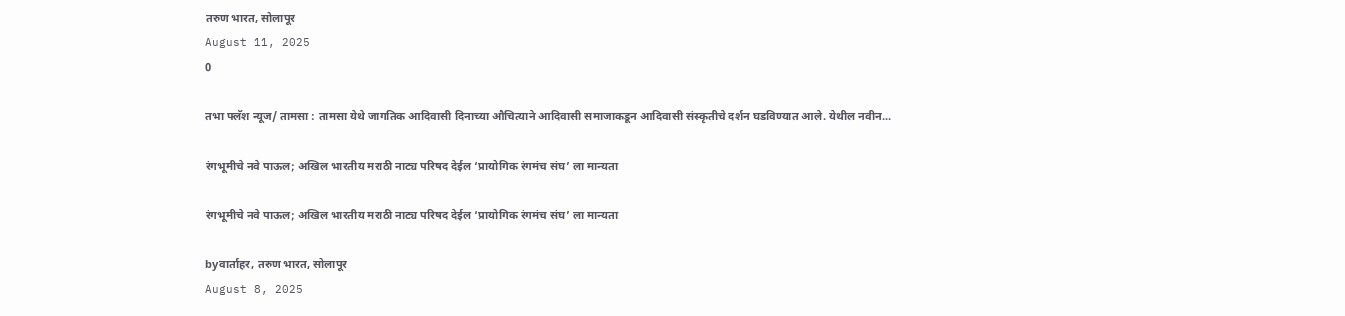तरुण भारत, सोलापूर
August 11, 2025
0

तभा फ्लॅश न्यूज/ तामसा : तामसा येथे जागतिक आदिवासी दिनाच्या औचित्याने आदिवासी समाजाकडून आदिवासी संस्कृतीचे दर्शन घडविण्यात आले. येथील नवीन...

रंगभूमीचे नवे पाऊल; अखिल भारतीय मराठी नाट्य परिषद देईल ‘प्रायोगिक रंगमंच संघ’ ला मान्यता

रंगभूमीचे नवे पाऊल; अखिल भारतीय मराठी नाट्य परिषद देईल ‘प्रायोगिक रंगमंच संघ’ ला मान्यता

byवार्ताहर, तरुण भारत, सोलापूर
August 8, 2025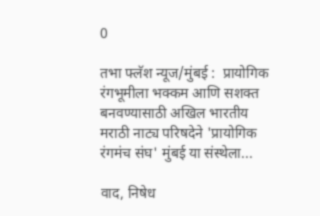0

तभा फ्लॅश न्यूज/मुंबई :  प्रायोगिक रंगभूमीला भक्कम आणि सशक्त बनवण्यासाठी अखिल भारतीय मराठी नाट्य परिषदेने 'प्रायोगिक रंगमंच संघ' मुंबई या संस्थेला...

वाद, निषेध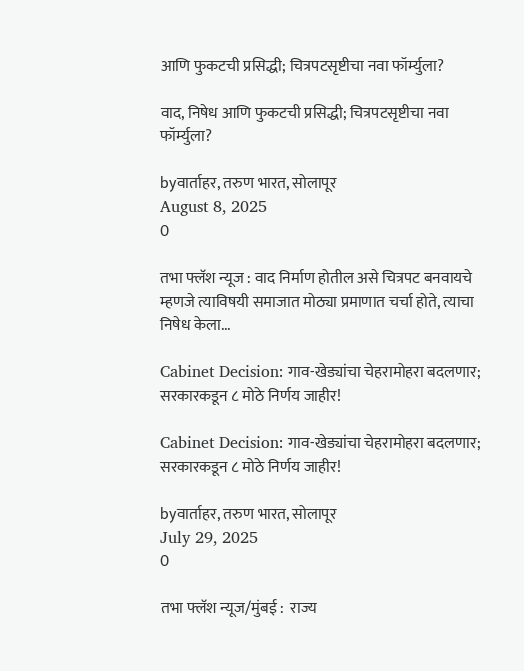आणि फुकटची प्रसिद्धी; चित्रपटसृष्टीचा नवा फॉर्म्युला?

वाद, निषेध आणि फुकटची प्रसिद्धी; चित्रपटसृष्टीचा नवा फॉर्म्युला?

byवार्ताहर, तरुण भारत, सोलापूर
August 8, 2025
0

तभा फ्लॅश न्यूज : वाद निर्माण होतील असे चित्रपट बनवायचे म्हणजे त्याविषयी समाजात मोठ्या प्रमाणात चर्चा होते, त्याचा निषेध केला...

Cabinet Decision: गाव-खेड्यांचा चेहरामोहरा बदलणार; सरकारकडून ८ मोठे निर्णय जाहीर!

Cabinet Decision: गाव-खेड्यांचा चेहरामोहरा बदलणार; सरकारकडून ८ मोठे निर्णय जाहीर!

byवार्ताहर, तरुण भारत, सोलापूर
July 29, 2025
0

तभा फ्लॅश न्यूज/मुंबई :  राज्य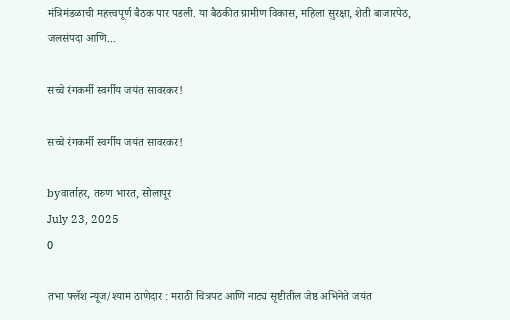मंत्रिमंडळाची महत्त्वपूर्ण बैठक पार पडली. या बैठकीत ग्रामीण विकास, महिला सुरक्षा, शेती बाजारपेठ, जलसंपदा आणि...

सच्चे रंगकर्मी स्वर्गीय जयंत सावरकर!

सच्चे रंगकर्मी स्वर्गीय जयंत सावरकर!

byवार्ताहर, तरुण भारत, सोलापूर
July 23, 2025
0

तभा फ्लॅश न्यूज/श्याम ठाणेदार : मराठी चित्रपट आणि नाट्य सृष्टीतील जेष्ठ अभिनेते जयंत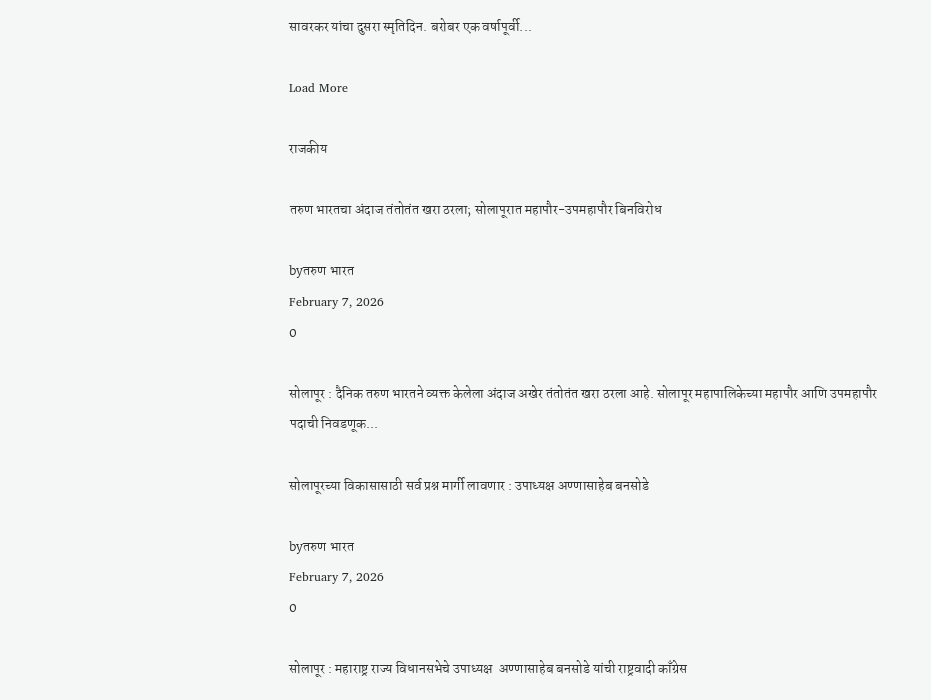सावरकर यांचा दुसरा स्मृतिदिन. बरोबर एक वर्षापूर्वी...

Load More

राजकीय

तरुण भारतचा अंदाज तंतोतंत खरा ठरला; सोलापूरात महापौर-उपमहापौर बिनविरोध

byतरुण भारत
February 7, 2026
0

सोलापूर : दैनिक तरुण भारतने व्यक्त केलेला अंदाज अखेर तंतोतंत खरा ठरला आहे. सोलापूर महापालिकेच्या महापौर आणि उपमहापौर पदाची निवडणूक...

सोलापूरच्या विकासासाठी सर्व प्रश्न मार्गी लावणार : उपाध्यक्ष अण्णासाहेब बनसोडे

byतरुण भारत
February 7, 2026
0

सोलापूर : महाराष्ट्र राज्य विधानसभेचे उपाध्यक्ष  अण्णासाहेब बनसोडे यांची राष्ट्रवादी काँग्रेस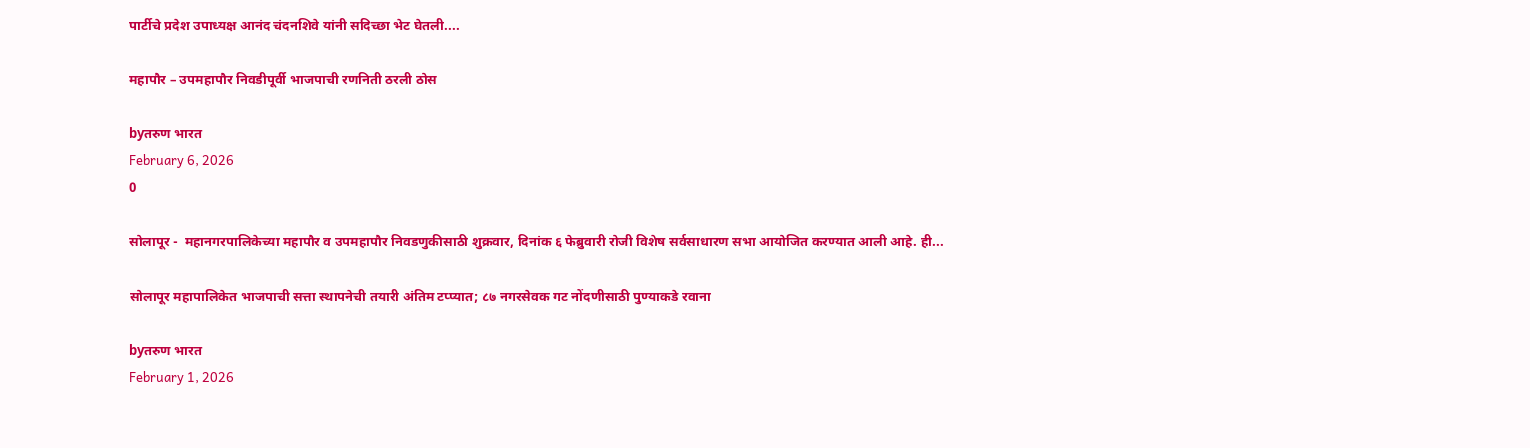पार्टीचे प्रदेश उपाध्यक्ष आनंद चंदनशिवे यांनी सदिच्छा भेट घेतली....

महापौर – उपमहापौर निवडीपूर्वी भाजपाची रणनिती ठरली ठोस

byतरुण भारत
February 6, 2026
0

सोलापूर -  महानगरपालिकेच्या महापौर व उपमहापौर निवडणुकीसाठी शुक्रवार, दिनांक ६ फेब्रुवारी रोजी विशेष सर्वसाधारण सभा आयोजित करण्यात आली आहे. ही...

सोलापूर महापालिकेत भाजपाची सत्ता स्थापनेची तयारी अंतिम टप्प्यात; ८७ नगरसेवक गट नोंदणीसाठी पुण्याकडे रवाना

byतरुण भारत
February 1, 2026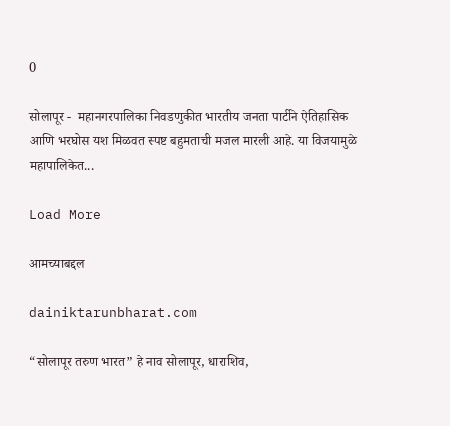0

सोलापूर -  महानगरपालिका निवडणुकीत भारतीय जनता पार्टीने ऐतिहासिक आणि भरघोस यश मिळवत स्पष्ट बहुमताची मजल मारली आहे. या विजयामुळे महापालिकेत...

Load More

आमच्याबद्दल

dainiktarunbharat.com

“सोलापूर तरुण भारत” हे नाव सोलापूर, धाराशिव,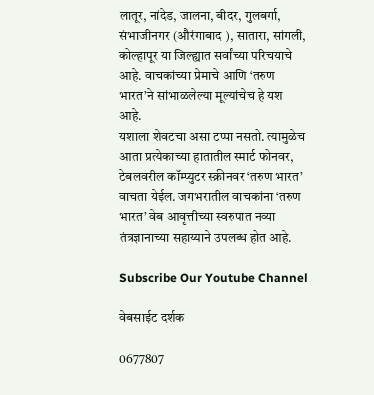लातूर, नांदेड, जालना, बीदर, गुलबर्गा, संभाजीनगर (औरंगाबाद ), सातारा, सांगली, कोल्हापूर या जिल्ह्यात सर्वांच्या परिचयाचे आहे. वाचकांच्या प्रेमाचे आणि ‘तरुण भारत’ने सांभाळलेल्या मूल्यांचेच हे यश आहे.
यशाला शेवटचा असा टप्पा नसतो. त्यामुळेच आता प्रत्येकाच्या हातातील स्मार्ट फोनवर, टेबलवरील कॉम्प्युटर स्क्रीनवर ‘तरुण भारत’ वाचता येईल. जगभरातील वाचकांना ‘तरुण भारत’ वेब आवृत्तीच्या स्वरुपात नव्या तंत्रज्ञानाच्या सहाय्याने उपलब्ध होत आहे.

Subscribe Our Youtube Channel

वेबसाईट दर्शक

0677807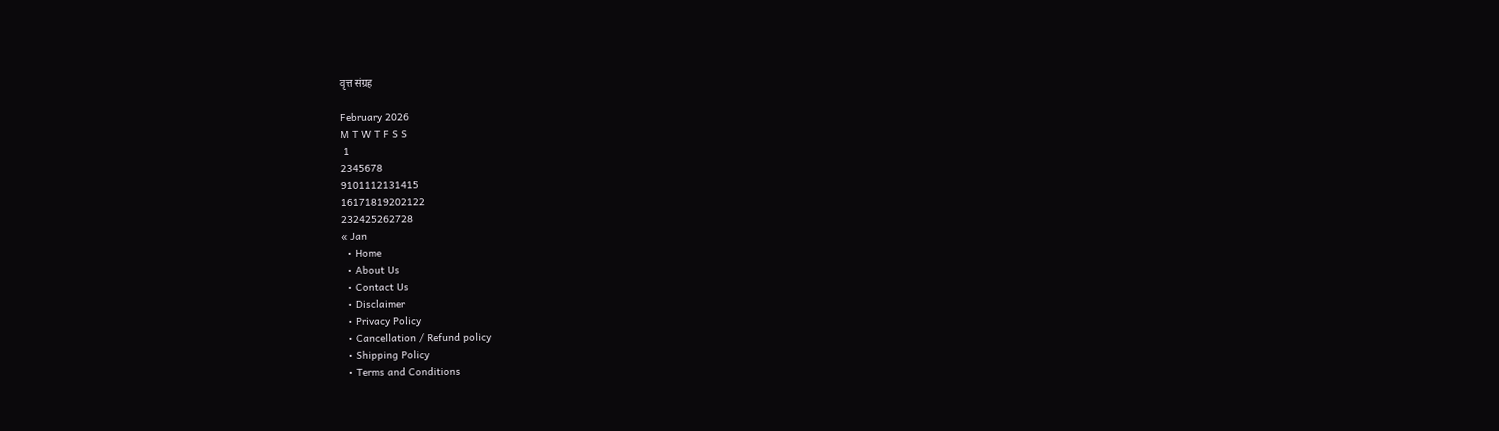वृत्त संग्रह

February 2026
M T W T F S S
 1
2345678
9101112131415
16171819202122
232425262728
« Jan
  • Home
  • About Us
  • Contact Us
  • Disclaimer
  • Privacy Policy
  • Cancellation / Refund policy
  • Shipping Policy
  • Terms and Conditions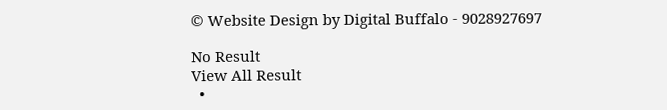© Website Design by Digital Buffalo - 9028927697

No Result
View All Result
  •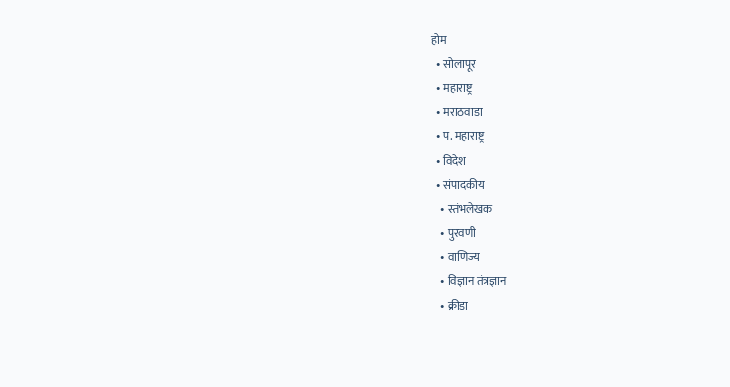होम
  • सोलापूर
  • महाराष्ट्र
  • मराठवाडा
  • प. महाराष्ट्र
  • विदेश
  • संपादकीय
    • स्तंभलेखक
    • पुरवणी
    • वाणिज्य
    • विज्ञान तंत्रज्ञान
    • क्रीडा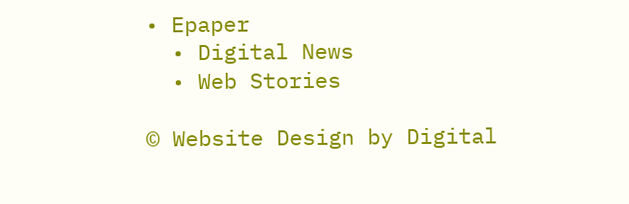• Epaper
  • Digital News
  • Web Stories

© Website Design by Digital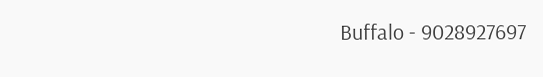Buffalo - 9028927697